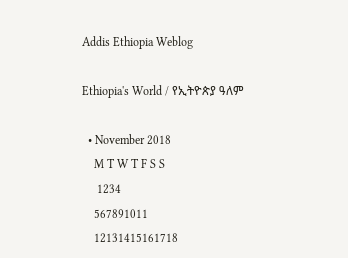Addis Ethiopia Weblog

Ethiopia's World / የኢትዮጵያ ዓለም

  • November 2018
    M T W T F S S
     1234
    567891011
    12131415161718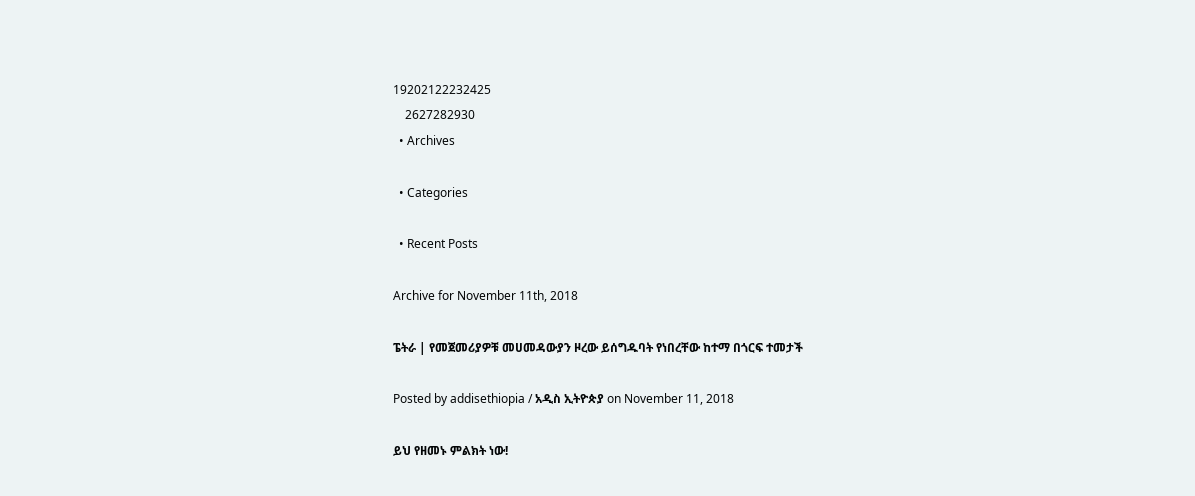19202122232425
    2627282930
  • Archives

  • Categories

  • Recent Posts

Archive for November 11th, 2018

ፔትራ | የመጀመሪያዎቹ መሀመዳውያን ዞረው ይሰግዱባት የነበረቸው ከተማ በጎርፍ ተመታች

Posted by addisethiopia / አዲስ ኢትዮጵያ on November 11, 2018

ይህ የዘመኑ ምልክት ነው!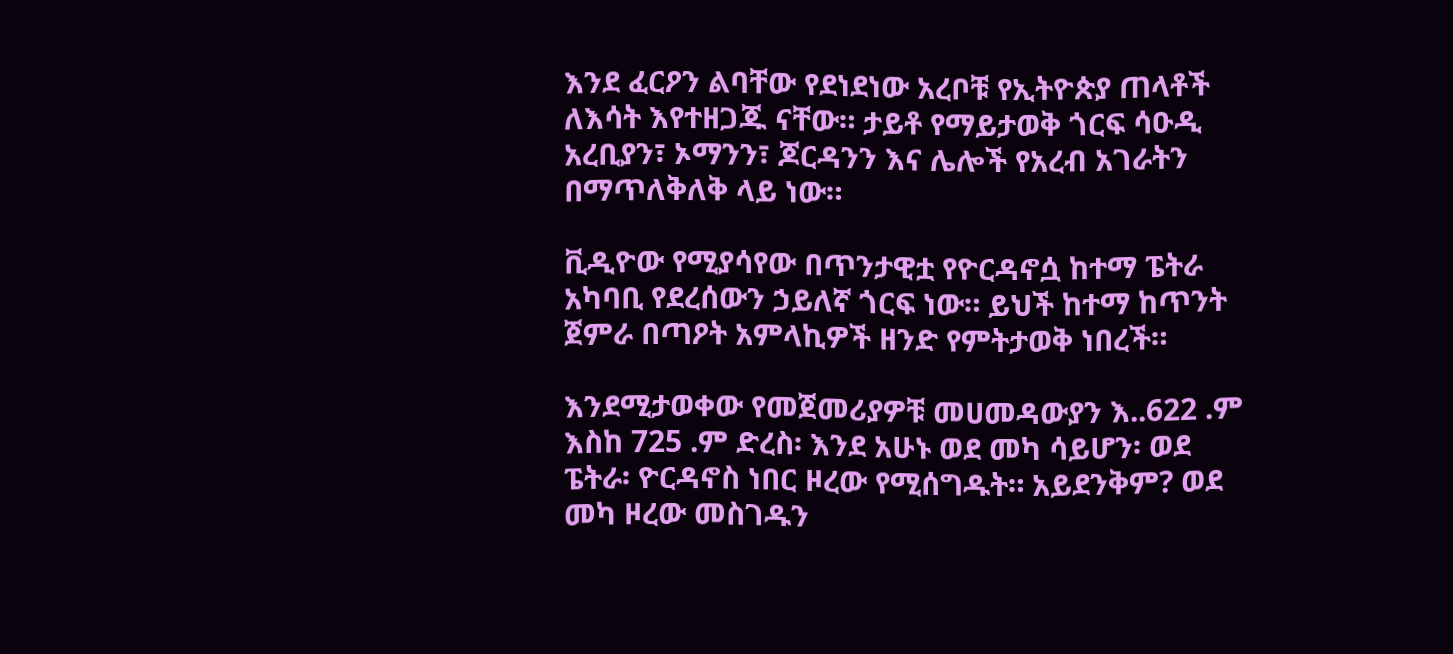እንደ ፈርዖን ልባቸው የደነደነው አረቦቹ የኢትዮጵያ ጠላቶች ለእሳት እየተዘጋጁ ናቸው። ታይቶ የማይታወቅ ጎርፍ ሳዑዲ አረቢያን፣ ኦማንን፣ ጆርዳንን እና ሌሎች የአረብ አገራትን በማጥለቅለቅ ላይ ነው።

ቪዲዮው የሚያሳየው በጥንታዊቷ የዮርዳኖሷ ከተማ ፔትራ አካባቢ የደረሰውን ኃይለኛ ጎርፍ ነው። ይህች ከተማ ከጥንት ጀምራ በጣዖት አምላኪዎች ዘንድ የምትታወቅ ነበረች።

እንደሚታወቀው የመጀመሪያዎቹ መሀመዳውያን እ..622 .ም እስከ 725 .ም ድረስ፡ እንደ አሁኑ ወደ መካ ሳይሆን፡ ወደ ፔትራ፡ ዮርዳኖስ ነበር ዞረው የሚሰግዱት። አይደንቅም? ወደ መካ ዞረው መስገዱን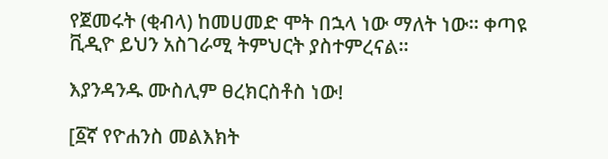የጀመሩት (ቂብላ) ከመሀመድ ሞት በኋላ ነው ማለት ነው። ቀጣዩ ቪዲዮ ይህን አስገራሚ ትምህርት ያስተምረናል።

እያንዳንዱ ሙስሊም ፀረክርስቶስ ነው!

[፩ኛ የዮሐንስ መልእክት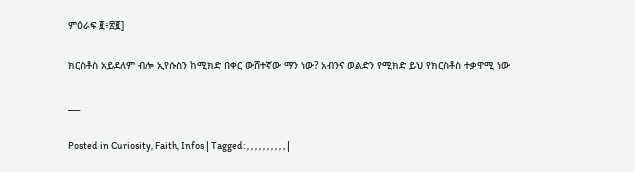ምዕራፍ ፪፥፳፪]

ክርስቶስ አይደለም ብሎ ኢየሱስን ከሚክድ በቀር ውሸተኛው ማን ነው? አብንና ወልድን የሚክድ ይህ የክርስቶስ ተቃዋሚ ነው

___

Posted in Curiosity, Faith, Infos | Tagged: , , , , , , , , , , |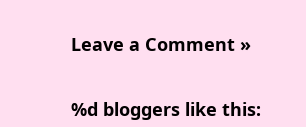Leave a Comment »


%d bloggers like this: